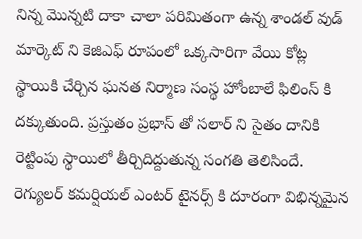నిన్న మొన్నటి దాకా చాలా పరిమితంగా ఉన్న శాండల్ వుడ్ మార్కెట్ ని కెజిఎఫ్ రూపంలో ఒక్కసారిగా వేయి కోట్ల స్థాయికి చేర్చిన ఘనత నిర్మాణ సంస్థ హోంబాలే ఫిలింస్ కి దక్కుతుంది. ప్రస్తుతం ప్రభాస్ తో సలార్ ని సైతం దానికి రెట్టింపు స్థాయిలో తీర్చిదిద్దుతున్న సంగతి తెలిసిందే. రెగ్యులర్ కమర్షియల్ ఎంటర్ టైనర్స్ కి దూరంగా విభిన్నమైన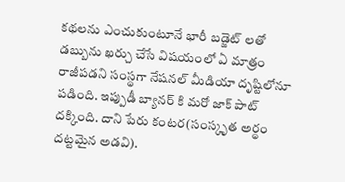కథలను ఎంచుకుంటూనే భారీ బడ్జెట్ లతో డబ్బును ఖర్చు చేసే విషయంలో ఏ మాత్రం రాజీపడని సంస్థగా నేషనల్ మీడియా దృష్టిలోనూ పడింది. ఇప్పుడీ బ్యానర్ కి మరో జాక్ పాట్ దక్కింది. దాని పేరు కంటర(సంస్కృత అర్థం దట్టమైన అడవి).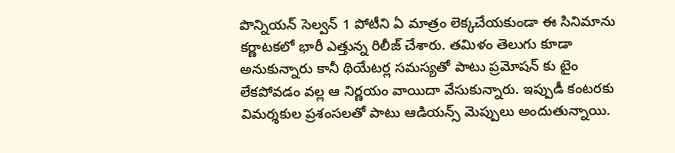పొన్నియన్ సెల్వన్ 1 పోటీని ఏ మాత్రం లెక్కచేయకుండా ఈ సినిమాను కర్ణాటకలో భారీ ఎత్తున్న రిలీజ్ చేశారు. తమిళం తెలుగు కూడా అనుకున్నారు కానీ థియేటర్ల సమస్యతో పాటు ప్రమోషన్ కు టైం లేకపోవడం వల్ల ఆ నిర్ణయం వాయిదా వేసుకున్నారు. ఇప్పుడీ కంటరకు విమర్శకుల ప్రశంసలతో పాటు ఆడియన్స్ మెప్పులు అందుతున్నాయి.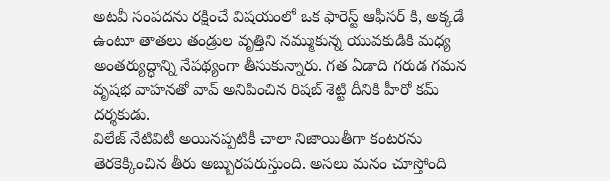అటవీ సంపదను రక్షించే విషయంలో ఒక ఫారెస్ట్ ఆఫీసర్ కి, అక్కడే ఉంటూ తాతలు తండ్రుల వృత్తిని నమ్ముకున్న యువకుడికి మధ్య అంతర్యుద్ధాన్ని నేపథ్యంగా తీసుకున్నారు. గత ఏడాది గరుడ గమన వృషభ వాహనతో వావ్ అనిపించిన రిషబ్ శెట్టి దీనికి హీరో కమ్ దర్శకుడు.
విలేజ్ నేటివిటీ అయినప్పటికీ చాలా నిజాయితీగా కంటరను తెరకెక్కించిన తీరు అబ్బురపరుస్తుంది. అసలు మనం చూస్తోంది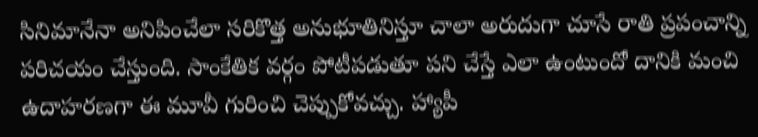సినిమానేనా అనిపించేలా సరికొత్త అనుభూతినిస్తూ చాలా అరుదుగా చూసే రాతి ప్రపంచాన్ని పరిచయం చేస్తుంది. సాంకేతిక వర్గం పోటీపడుతూ పని చేస్తే ఎలా ఉంటుందో దానికి మంచి ఉదాహరణగా ఈ మూవీ గురించి చెప్పుకోవచ్చు. హ్యాపీ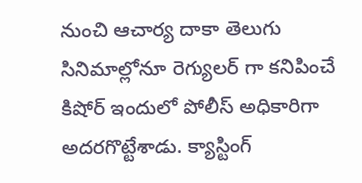నుంచి ఆచార్య దాకా తెలుగు సినిమాల్లోనూ రెగ్యులర్ గా కనిపించే కిషోర్ ఇందులో పోలీస్ అధికారిగా అదరగొట్టేశాడు. క్యాస్టింగ్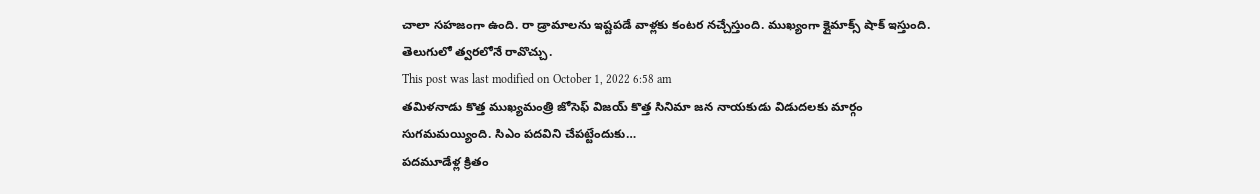చాలా సహజంగా ఉంది. రా డ్రామాలను ఇష్టపడే వాళ్లకు కంటర నచ్చేస్తుంది. ముఖ్యంగా క్లైమాక్స్ షాక్ ఇస్తుంది. తెలుగులో త్వరలోనే రావొచ్చు.
This post was last modified on October 1, 2022 6:58 am
తమిళనాడు కొత్త ముఖ్యమంత్రి జోసెఫ్ విజయ్ కొత్త సినిమా జన నాయకుడు విడుదలకు మార్గం సుగమమయ్యింది. సిఎం పదవిని చేపట్టేందుకు…
పదమూడేళ్ల క్రితం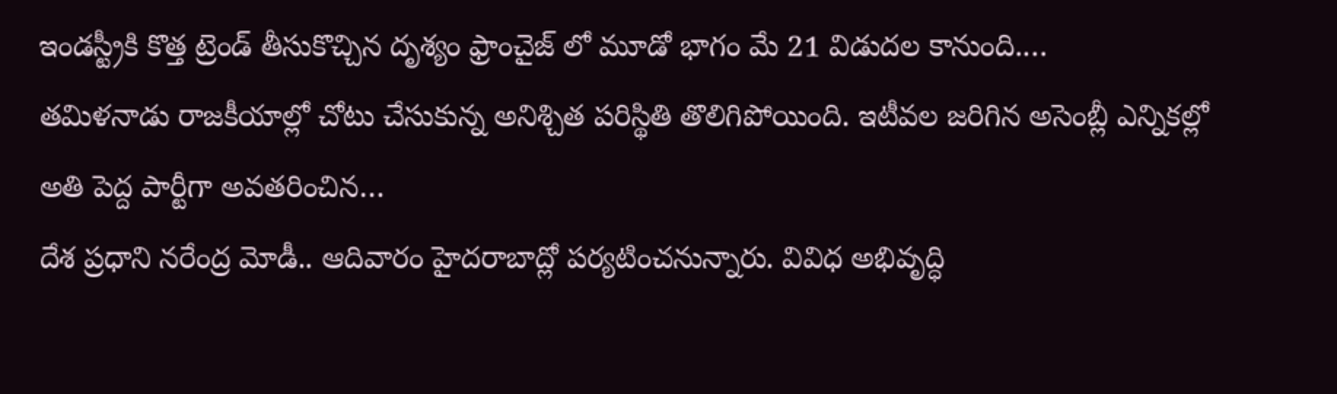ఇండస్ట్రీకి కొత్త ట్రెండ్ తీసుకొచ్చిన దృశ్యం ఫ్రాంచైజ్ లో మూడో భాగం మే 21 విడుదల కానుంది.…
తమిళనాడు రాజకీయాల్లో చోటు చేసుకున్న అనిశ్చిత పరిస్థితి తొలిగిపోయింది. ఇటీవల జరిగిన అసెంబ్లీ ఎన్నికల్లో అతి పెద్ద పార్టీగా అవతరించిన…
దేశ ప్రధాని నరేంద్ర మోడీ.. ఆదివారం హైదరాబాద్లో పర్యటించనున్నారు. వివిధ అభివృద్ధి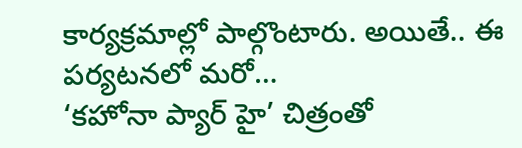కార్యక్రమాల్లో పాల్గొంటారు. అయితే.. ఈ పర్యటనలో మరో…
‘కహోనా ప్యార్ హై’ చిత్రంతో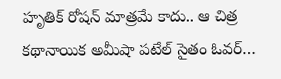హృతిక్ రోషన్ మాత్రమే కాదు.. ఆ చిత్ర కథానాయిక అమీషా పటేల్ సైతం ఓవర్…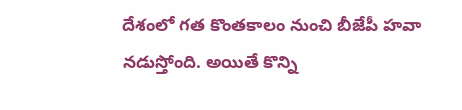దేశంలో గత కొంతకాలం నుంచి బీజేపీ హవా నడుస్తోంది. అయితే కొన్ని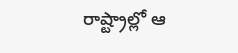రాష్ట్రాల్లో ఆ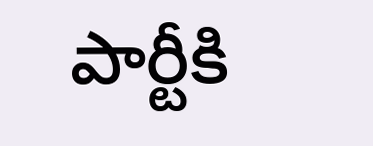పార్టీకి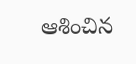ఆశించిన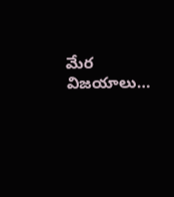మేర విజయాలు…